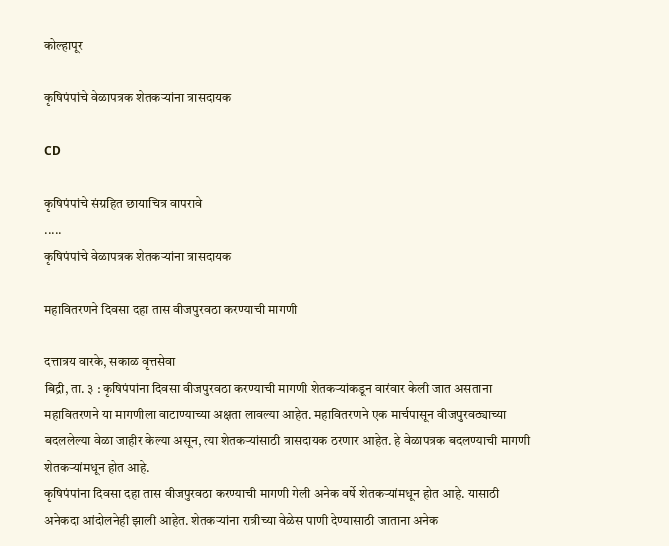कोल्हापूर

कृषिपंपांचे वेळापत्रक शेतकऱ्यांना त्रासदायक

CD

कृषिपंपांचे संग्रहित छायाचित्र वापरावे
.....
कृषिपंपांचे वेळापत्रक शेतकऱ्यांना त्रासदायक

महावितरणने दिवसा दहा तास वीजपुरवठा करण्याची मागणी

दत्तात्रय वारके, सकाळ वृत्तसेवा
बिद्री, ता. ३ : कृषिपंपांना दिवसा वीजपुरवठा करण्याची मागणी शेतकऱ्यांकडून वारंवार केली जात असताना महावितरणने या मागणीला वाटाण्याच्या अक्षता लावल्या आहेत. महावितरणने एक मार्चपासून वीजपुरवठ्याच्या बदललेल्या वेळा जाहीर केल्या असून, त्या शेतकऱ्यांसाठी त्रासदायक ठरणार आहेत. हे वेळापत्रक बदलण्याची मागणी शेतकऱ्यांमधून होत आहे.
कृषिपंपांना दिवसा दहा तास वीजपुरवठा करण्याची मागणी गेली अनेक वर्षे शेतकऱ्यांमधून होत आहे. यासाठी अनेकदा आंदोलनेही झाली आहेत. शेतकऱ्यांना रात्रीच्या वेळेस पाणी देण्यासाठी जाताना अनेक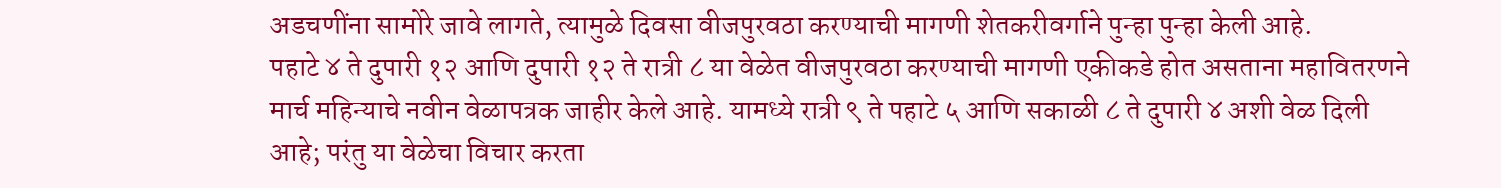अडचणींना सामोरे जावे लागते, त्यामुळे दिवसा वीजपुरवठा करण्याची मागणी शेतकरीवर्गाने पुन्हा पुन्हा केली आहे.
पहाटे ४ ते दुपारी १२ आणि दुपारी १२ ते रात्री ८ या वेळेत वीजपुरवठा करण्याची मागणी एकीकडे होत असताना महावितरणने मार्च महिन्याचे नवीन वेळापत्रक जाहीर केले आहे. यामध्ये रात्री ९ ते पहाटे ५ आणि सकाळी ८ ते दुपारी ४ अशी वेळ दिली आहे; परंतु या वेळेचा विचार करता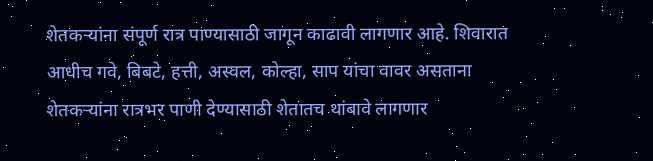शेतकऱ्यांना संपूर्ण रात्र पाण्यासाठी जागून काढावी लागणार आहे. शिवारात आधीच गवे, बिबटे, हत्ती, अस्वल, कोल्हा, साप यांचा वावर असताना शेतकऱ्यांना रात्रभर पाणी देण्यासाठी शेतातच थांबावे लागणार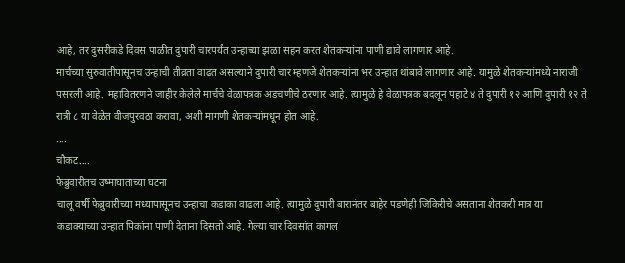आहे, तर दुसरीकडे दिवस पाळीत दुपारी चारपर्यंत उन्हाच्या झळा सहन करत शेतकऱ्यांना पाणी द्यावे लागणार आहे.
मार्चच्या सुरुवातीपासूनच उन्हाची तीव्रता वाढत असल्याने दुपारी चार म्हणजे शेतकऱ्यांना भर उन्हात थांबावे लागणार आहे. यामुळे शेतकऱ्यांमध्ये नाराजी पसरली आहे. महावितरणने जाहीर केलेले मार्चचे वेळापत्रक अडचणीचे ठरणार आहे. त्यामुळे हे वेळापत्रक बदलून पहाटे ४ ते दुपारी १२ आणि दुपारी १२ ते रात्री ८ या वेळेत वीजपुरवठा करावा, अशी मागणी शेतकऱ्यांमधून होत आहे.
....
चौकट....
फेब्रुवारीतच उष्माघाताच्या घटना
चालू वर्षी फेब्रुवारीच्या मध्यापासूनच उन्हाचा कडाका वाढला आहे. त्यामुळे दुपारी बारानंतर बाहेर पडणेही जिकिरीचे असताना शेतकरी मात्र या कडाक्याच्या उन्हात पिकांना पाणी देताना दिसतो आहे. गेल्या चार दिवसांत कागल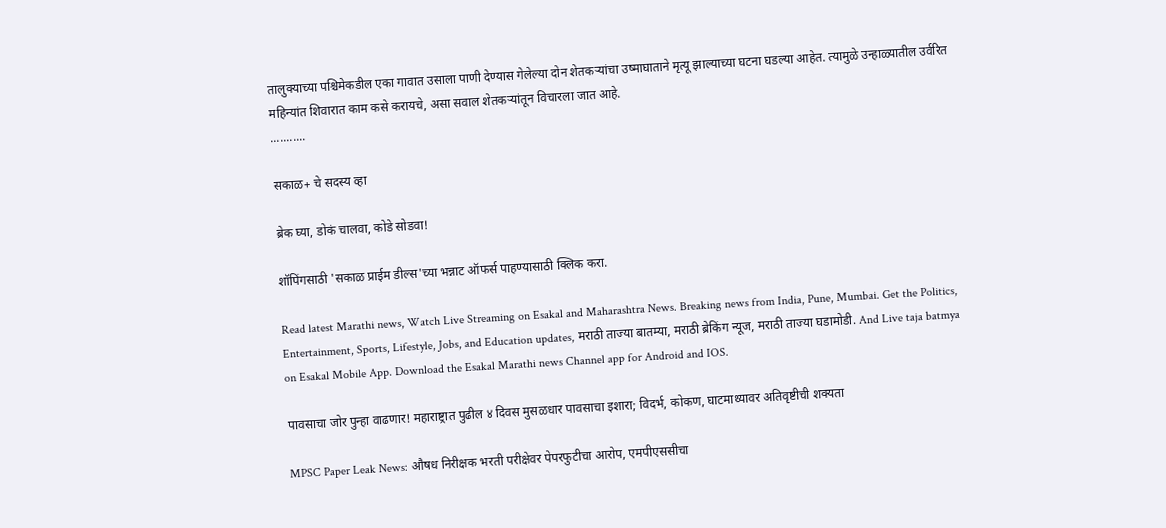तालुक्याच्या पश्चिमेकडील एका गावात उसाला पाणी देण्यास गेलेल्या दोन शेतकऱ्यांचा उष्माघाताने मृत्यू झाल्याच्या घटना घडल्या आहेत. त्यामुळे उन्हाळ्यातील उर्वरित महिन्यांत शिवारात काम कसे करायचे, असा सवाल शेतकऱ्यांतून विचारला जात आहे.
...........

सकाळ+ चे सदस्य व्हा

ब्रेक घ्या, डोकं चालवा, कोडे सोडवा!

शॉपिंगसाठी 'सकाळ प्राईम डील्स'च्या भन्नाट ऑफर्स पाहण्यासाठी क्लिक करा.

Read latest Marathi news, Watch Live Streaming on Esakal and Maharashtra News. Breaking news from India, Pune, Mumbai. Get the Politics, Entertainment, Sports, Lifestyle, Jobs, and Education updates, मराठी ताज्या बातम्या, मराठी ब्रेकिंग न्यूज, मराठी ताज्या घडामोडी. And Live taja batmya on Esakal Mobile App. Download the Esakal Marathi news Channel app for Android and IOS.

पावसाचा जोर पुन्हा वाढणार! महाराष्ट्रात पुढील ४ दिवस मुसळधार पावसाचा इशारा; विदर्भ, कोकण, घाटमाथ्यावर अतिवृष्टीची शक्यता

MPSC Paper Leak News: औषध निरीक्षक भरती परीक्षेवर पेपरफुटीचा आरोप, एमपीएससीचा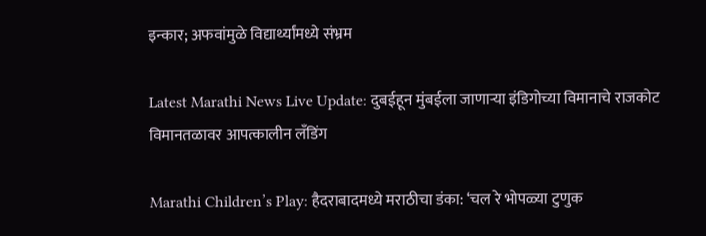इन्कार; अफवांमुळे विद्यार्थ्यांमध्ये संभ्रम

Latest Marathi News Live Update: दुबईहून मुंबईला जाणाऱ्या इंडिगोच्या विमानाचे राजकोट विमानतळावर आपत्कालीन लँडिंग

Marathi Children’s Play: हैदराबादमध्ये मराठीचा डंका: ‘चल रे भोपळ्या टुणुक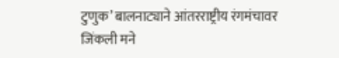टुणुक’ बालनाट्याने आंतरराष्ट्रीय रंगमंचावर जिंकली मने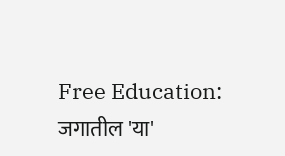Free Education: जगातील 'या'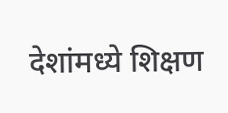देशांमध्ये शिक्षण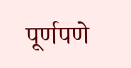पूर्णपणे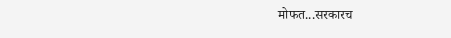मोफत...सरकारच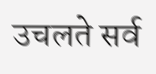उचलते सर्व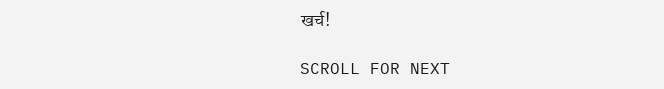खर्च!

SCROLL FOR NEXT